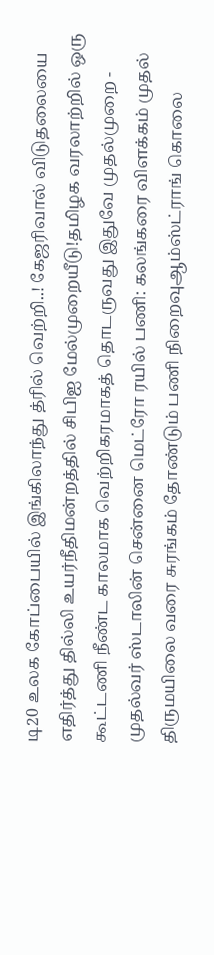டி20 உலக கோப்பையில் இங்கிலாந்து த்ரில் வெற்றி..! கேஜரிவால் விடுதலையை எதிர்த்து தில்லி உயர்நீதிமன்றத்தில் சிபிஐ மேல்முறையீடு!தமிழக வரலாற்றில் ஒரு கூட்டணி நீண்ட காலமாக வெற்றிகரமாகத் தொடருவது இதுவே முதல்முறை - முதல்வர் ஸ்டாலின் சென்னை மெட்ரோ ரயில் பணி: கலங்கரை விளக்கம் முதல் திருமயிலை வரை சுரங்கம் தோண்டும் பணி நிறைவுஆம்ஸ்ட்ராங் கொலை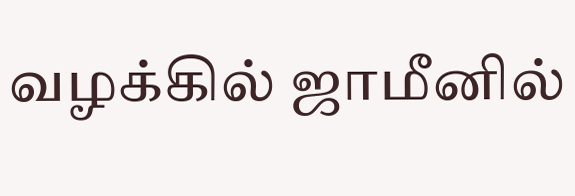வழக்கில் ஜாமீனில்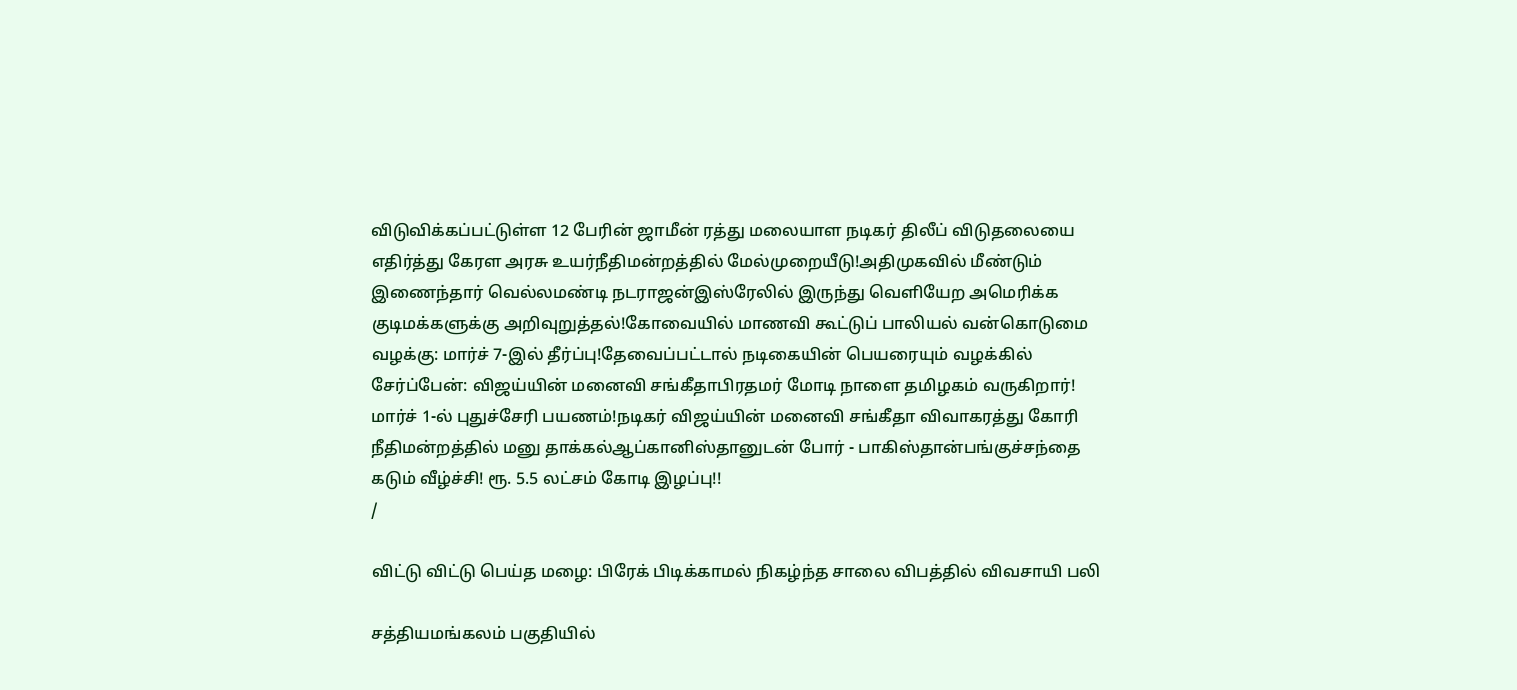விடுவிக்கப்பட்டுள்ள 12 பேரின் ஜாமீன் ரத்து மலையாள நடிகர் திலீப் விடுதலையை எதிர்த்து கேரள அரசு உயர்நீதிமன்றத்தில் மேல்முறையீடு!அதிமுகவில் மீண்டும் இணைந்தார் வெல்லமண்டி நடராஜன்இஸ்ரேலில் இருந்து வெளியேற அமெரிக்க குடிமக்களுக்கு அறிவுறுத்தல்!கோவையில் மாணவி கூட்டுப் பாலியல் வன்கொடுமை வழக்கு: மார்ச் 7-இல் தீர்ப்பு!தேவைப்பட்டால் நடிகையின் பெயரையும் வழக்கில் சேர்ப்பேன்: விஜய்யின் மனைவி சங்கீதாபிரதமர் மோடி நாளை தமிழகம் வருகிறார்! மார்ச் 1-ல் புதுச்சேரி பயணம்!நடிகர் விஜய்யின் மனைவி சங்கீதா விவாகரத்து கோரி நீதிமன்றத்தில் மனு தாக்கல்ஆப்கானிஸ்தானுடன் போர் - பாகிஸ்தான்பங்குச்சந்தை கடும் வீழ்ச்சி! ரூ. 5.5 லட்சம் கோடி இழப்பு!!
/

விட்டு விட்டு பெய்த மழை: பிரேக் பிடிக்காமல் நிகழ்ந்த சாலை விபத்தில் விவசாயி பலி

சத்தியமங்கலம் பகுதியில்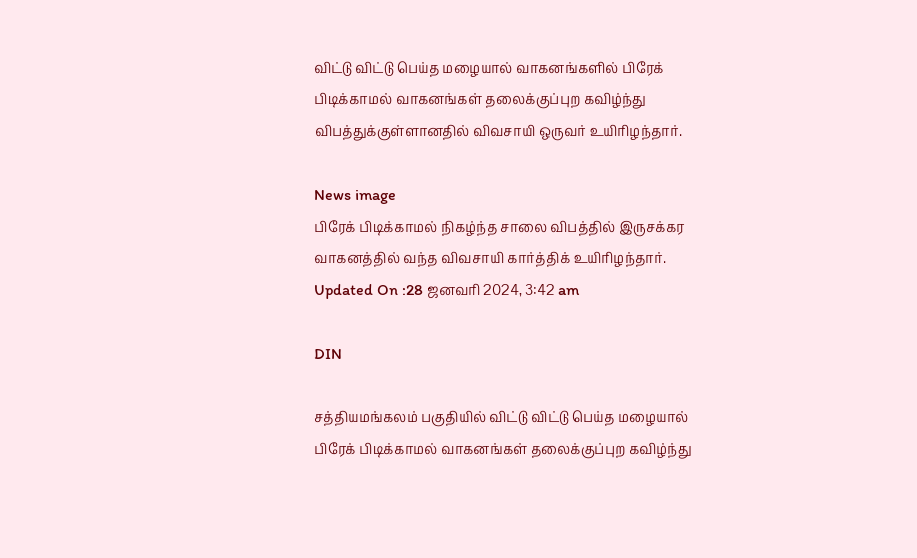விட்டு விட்டு பெய்த மழையால் வாகனங்களில் பிரேக் பிடிக்காமல் வாகனங்கள் தலைக்குப்புற கவிழ்ந்து விபத்துக்குள்ளானதில் விவசாயி ஒருவர் உயிரிழந்தார்.

News image
பிரேக் பிடிக்காமல் நிகழ்ந்த சாலை விபத்தில் இருசக்கர வாகனத்தில் வந்த விவசாயி கார்த்திக் உயிரிழந்தார்.
Updated On :28 ஜனவரி 2024, 3:42 am

DIN

சத்தியமங்கலம் பகுதியில் விட்டு விட்டு பெய்த மழையால் பிரேக் பிடிக்காமல் வாகனங்கள் தலைக்குப்புற கவிழ்ந்து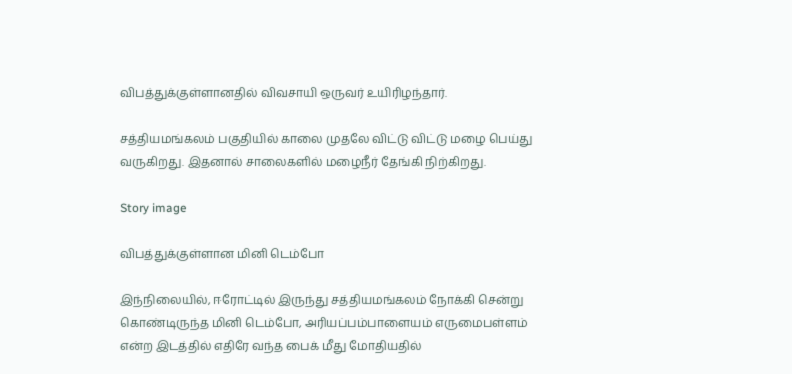விபத்துக்குள்ளானதில் விவசாயி ஒருவர் உயிரிழந்தார்.

சத்தியமங்கலம் பகுதியில் காலை முதலே விட்டு விட்டு மழை பெய்து வருகிறது. இதனால் சாலைகளில் மழைநீர் தேங்கி நிற்கிறது.

Story image

விபத்துக்குள்ளான மினி டெம்போ

இந்நிலையில், ஈரோட்டில் இருந்து சத்தியமங்கலம் நோக்கி சென்று கொண்டிருந்த மினி டெம்போ, அரியப்பம்பாளையம் எருமைபள்ளம் என்ற இடத்தில் எதிரே வந்த பைக் மீது மோதியதில்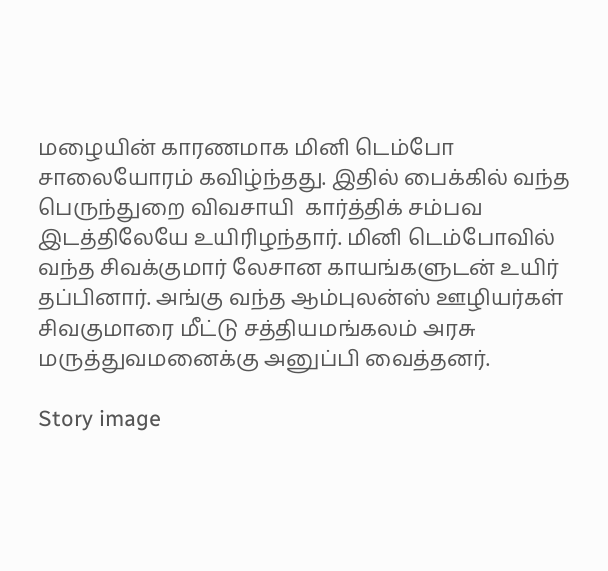மழையின் காரணமாக மினி டெம்போ சாலையோரம் கவிழ்ந்தது. இதில் பைக்கில் வந்த பெருந்துறை விவசாயி  கார்த்திக் சம்பவ இடத்திலேயே உயிரிழந்தார். மினி டெம்போவில் வந்த சிவக்குமார் லேசான காயங்களுடன் உயிர் தப்பினார். அங்கு வந்த ஆம்புலன்ஸ் ஊழியர்கள் சிவகுமாரை மீட்டு சத்தியமங்கலம் அரசு மருத்துவமனைக்கு அனுப்பி வைத்தனர்.

Story image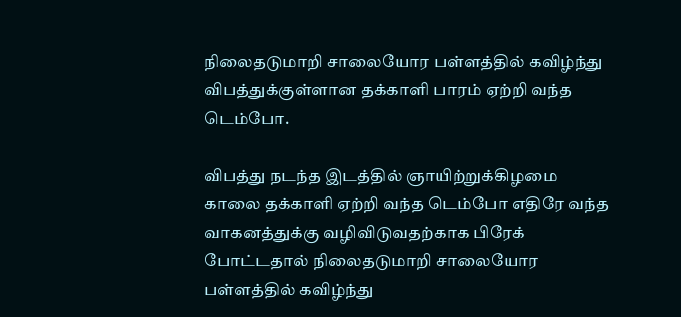நிலைதடுமாறி சாலையோர பள்ளத்தில் கவிழ்ந்து விபத்துக்குள்ளான தக்காளி பாரம் ஏற்றி வந்த டெம்போ.

விபத்து நடந்த இடத்தில் ஞாயிற்றுக்கிழமை காலை தக்காளி ஏற்றி வந்த டெம்போ எதிரே வந்த வாகனத்துக்கு வழிவிடுவதற்காக பிரேக் போட்டதால் நிலைதடுமாறி சாலையோர பள்ளத்தில் கவிழ்ந்து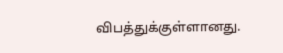விபத்துக்குள்ளானது.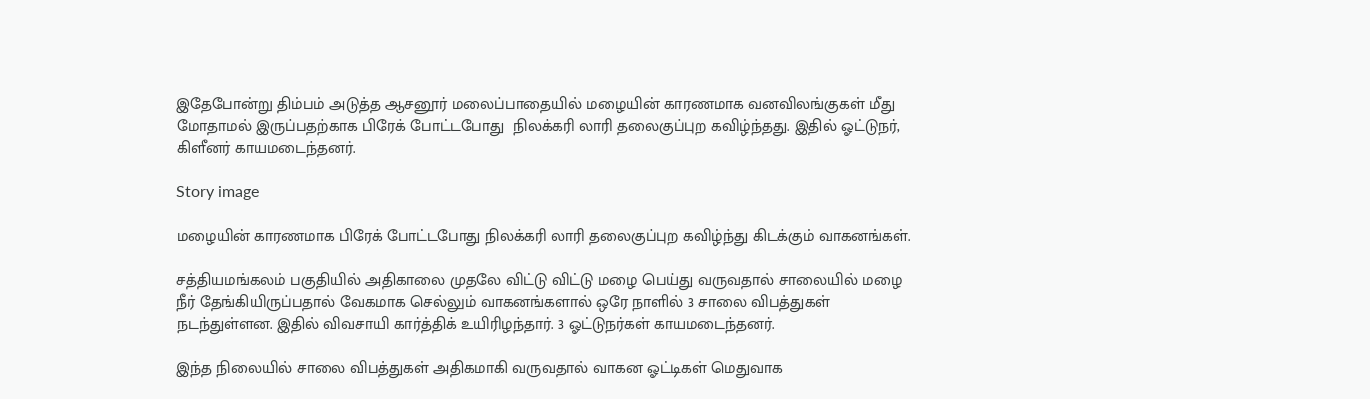இதேபோன்று திம்பம் அடுத்த ஆசனூர் மலைப்பாதையில் மழையின் காரணமாக வனவிலங்குகள் மீது மோதாமல் இருப்பதற்காக பிரேக் போட்டபோது  நிலக்கரி லாரி தலைகுப்புற கவிழ்ந்தது. இதில் ஓட்டுநர், கிளீனர் காயமடைந்தனர்.

Story image

மழையின் காரணமாக பிரேக் போட்டபோது நிலக்கரி லாரி தலைகுப்புற கவிழ்ந்து கிடக்கும் வாகனங்கள்.

சத்தியமங்கலம் பகுதியில் அதிகாலை முதலே விட்டு விட்டு மழை பெய்து வருவதால் சாலையில் மழை நீர் தேங்கியிருப்பதால் வேகமாக செல்லும் வாகனங்களால் ஒரே நாளில் 3 சாலை விபத்துகள் நடந்துள்ளன. இதில் விவசாயி கார்த்திக் உயிரிழந்தார். 3 ஓட்டுநர்கள் காயமடைந்தனர்.

இந்த நிலையில் சாலை விபத்துகள் அதிகமாகி வருவதால் வாகன ஓட்டிகள் மெதுவாக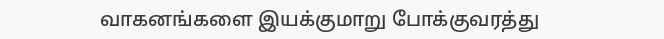வாகனங்களை இயக்குமாறு போக்குவரத்து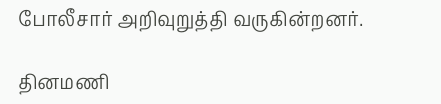போலீசார் அறிவுறுத்தி வருகின்றனர்.

தினமணி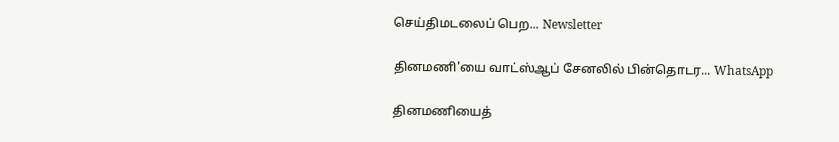செய்திமடலைப் பெற... Newsletter

தினமணி'யை வாட்ஸ்ஆப் சேனலில் பின்தொடர... WhatsApp

தினமணியைத்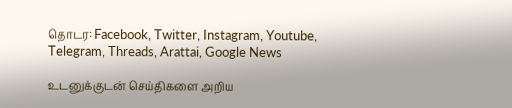தொடர: Facebook, Twitter, Instagram, Youtube, Telegram, Threads, Arattai, Google News

உடனுக்குடன் செய்திகளை அறிய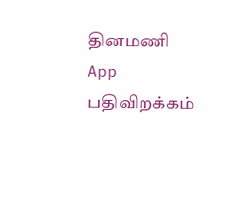தினமணி App பதிவிறக்கம்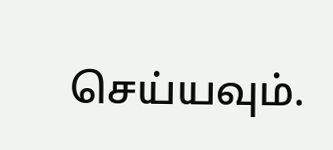செய்யவும்.